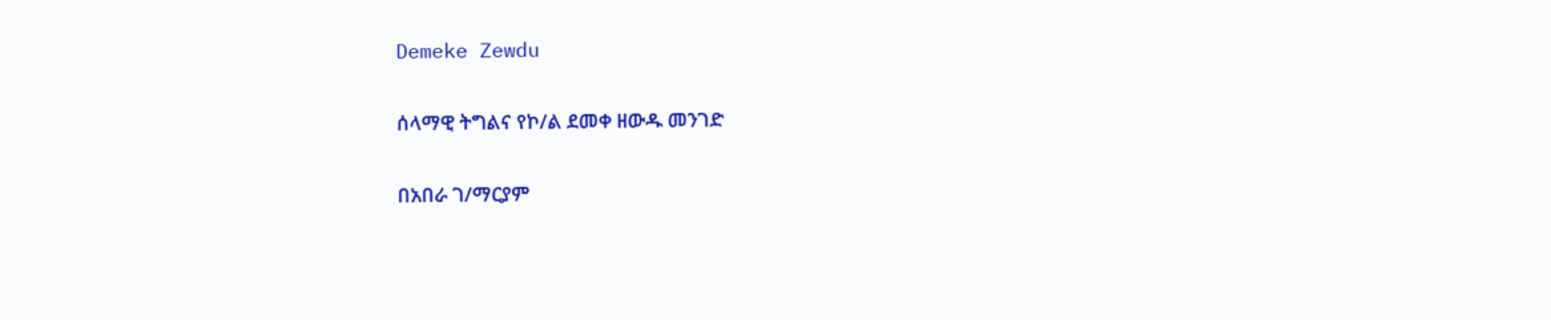Demeke Zewdu

ሰላማዊ ትግልና የኮ/ል ደመቀ ዘውዱ መንገድ

በአበራ ገ/ማርያም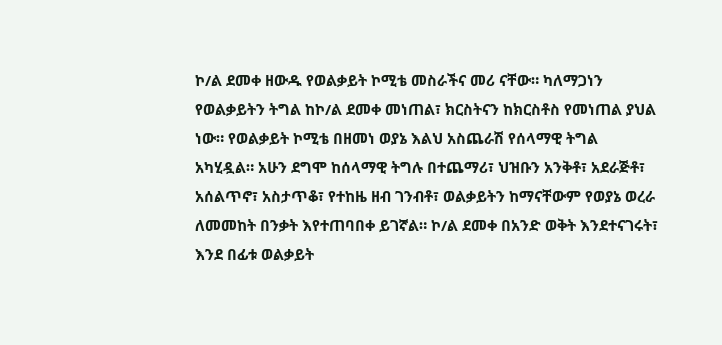ኮ/ል ደመቀ ዘውዱ የወልቃይት ኮሚቴ መስራችና መሪ ናቸው። ካለማጋነን የወልቃይትን ትግል ከኮ/ል ደመቀ መነጠል፣ ክርስትናን ከክርስቶስ የመነጠል ያህል ነው። የወልቃይት ኮሚቴ በዘመነ ወያኔ እልህ አስጨራሽ የሰላማዊ ትግል አካሂዷል። አሁን ደግሞ ከሰላማዊ ትግሉ በተጨማሪ፣ ህዝቡን አንቅቶ፣ አደራጅቶ፣ አሰልጥኖ፣ አስታጥቆ፣ የተከዜ ዘብ ገንብቶ፣ ወልቃይትን ከማናቸውም የወያኔ ወረራ ለመመከት በንቃት እየተጠባበቀ ይገኛል። ኮ/ል ደመቀ በአንድ ወቅት እንደተናገሩት፣ እንደ በፊቱ ወልቃይት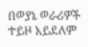በወያኔ ወራሪዎች ተይዞ አይደለም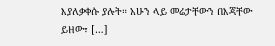እያለቃቀሱ ያሉት። አሁን ላይ መሬታቸውን በእጃቸው ይዘው፣ […]